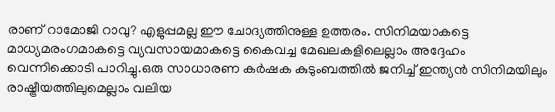രാണ് റാമോജി റാവു? എളുപ്പമല്ല ഈ ചോദ്യത്തിനുള്ള ഉത്തരം. സിനിമയാകട്ടെ മാധ്യമരംഗമാകട്ടെ വ്യവസായമാകട്ടെ കൈവച്ച മേഖലകളിലെല്ലാം അദ്ദേഹം വെന്നിക്കൊടി പാറിച്ചു.ഒരു സാധാരണ കര്‍ഷക കുടുംബത്തില്‍ ജനിച്ച് ഇന്ത്യന്‍ സിനിമയിലും രാഷ്ട്രീയത്തിലുമെല്ലാം വലിയ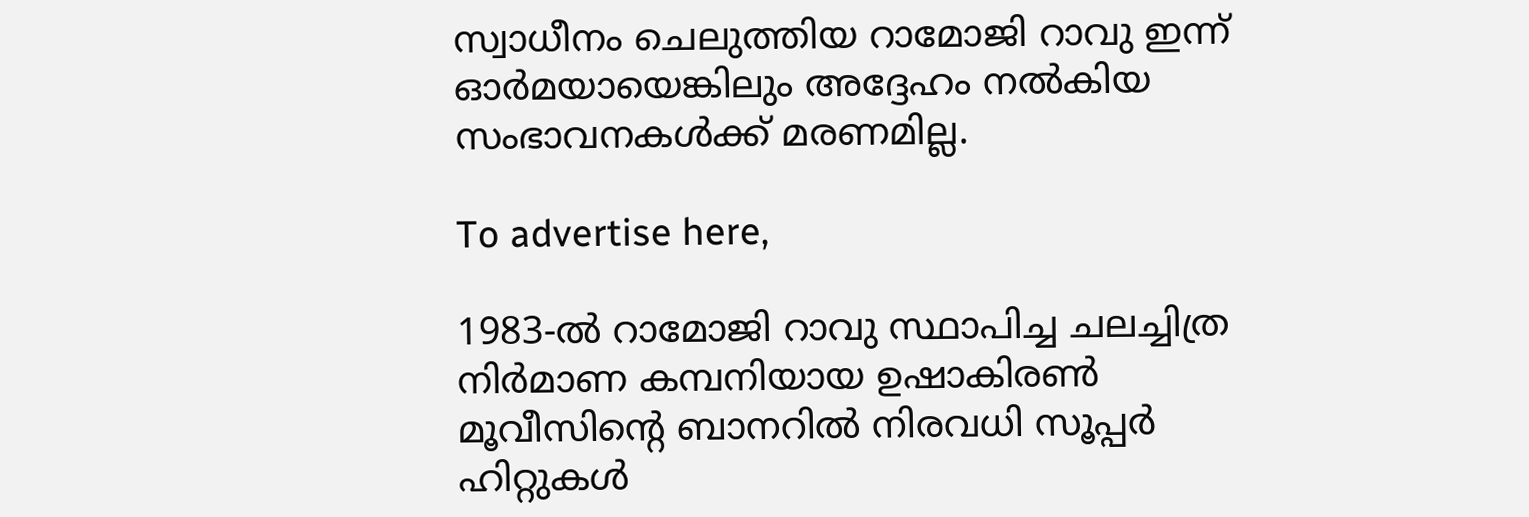സ്വാധീനം ചെലുത്തിയ റാമോജി റാവു ഇന്ന് ഓര്‍മയായെങ്കിലും അദ്ദേഹം നല്‍കിയ സംഭാവനകള്‍ക്ക് മരണമില്ല.

To advertise here,

1983-ല്‍ റാമോജി റാവു സ്ഥാപിച്ച ചലച്ചിത്ര നിര്‍മാണ കമ്പനിയായ ഉഷാകിരൺ മൂവീസിന്റെ ബാനറില്‍ നിരവധി സൂപ്പര്‍ ഹിറ്റുകള്‍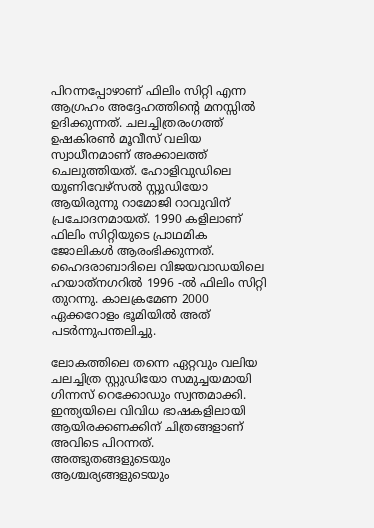പിറന്നപ്പോഴാണ് ഫിലിം സിറ്റി എന്ന ആഗ്രഹം അദ്ദേഹത്തിന്റെ മനസ്സില്‍ ഉദിക്കുന്നത്. ചലച്ചിത്രരംഗത്ത് ഉഷകിരണ്‍ മൂവീസ് വലിയ സ്വാധീനമാണ് അക്കാലത്ത് ചെലുത്തിയത്. ഹോളിവുഡിലെ യൂണിവേഴ്‌സല്‍ സ്റ്റുഡിയോ ആയിരുന്നു റാമോജി റാവുവിന് പ്രചോദനമായത്. 1990 കളിലാണ് ഫിലിം സിറ്റിയുടെ പ്രാഥമിക ജോലികള്‍ ആരംഭിക്കുന്നത്. ഹൈദരാബാദിലെ വിജയവാഡയിലെ ഹയാത്‌നഗറിൽ 1996 -ല്‍ ഫിലിം സിറ്റി തുറന്നു. കാലക്രമേണ 2000 ഏക്കറോളം ഭൂമിയില്‍ അത് പടര്‍ന്നുപന്തലിച്ചു.

ലോകത്തിലെ തന്നെ ഏറ്റവും വലിയ ചലച്ചിത്ര സ്റ്റുഡിയോ സമുച്ചയമായി ഗിന്നസ് റെക്കോഡും സ്വന്തമാക്കി. ഇന്ത്യയിലെ വിവിധ ഭാഷകളിലായി ആയിരക്കണക്കിന് ചിത്രങ്ങളാണ് അവിടെ പിറന്നത്. അത്ഭുതങ്ങളുടെയും ആശ്ചര്യങ്ങളുടെയും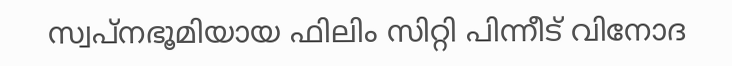സ്വപ്‌നഭൂമിയായ ഫിലിം സിറ്റി പിന്നീട് വിനോദ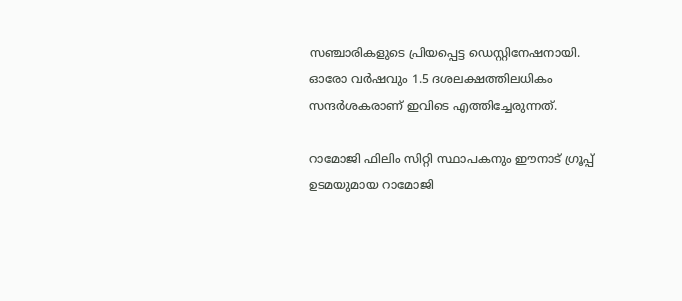സഞ്ചാരികളുടെ പ്രിയപ്പെട്ട ഡെസ്റ്റിനേഷനായി. ഓരോ വര്‍ഷവും 1.5 ദശലക്ഷത്തിലധികം  സന്ദര്‍ശകരാണ് ഇവിടെ എത്തിച്ചേരുന്നത്.

റാമോജി ഫിലിം സിറ്റി സ്ഥാപകനും ഈനാട് ഗ്രൂപ്പ് ഉടമയുമായ റാമോജി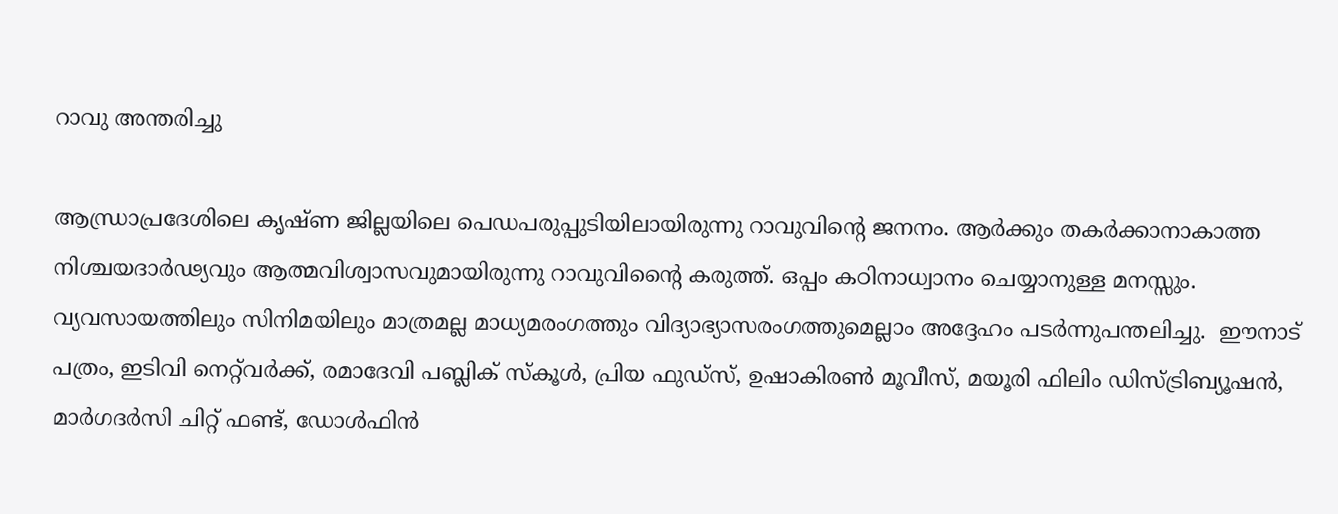റാവു അന്തരിച്ചു

ആന്ധ്രാപ്രദേശിലെ കൃഷ്ണ ജില്ലയിലെ പെഡപരുപ്പുടിയിലായിരുന്നു റാവുവിന്റെ ജനനം. ആര്‍ക്കും തകര്‍ക്കാനാകാത്ത നിശ്ചയദാര്‍ഢ്യവും ആത്മവിശ്വാസവുമായിരുന്നു റാവുവിന്റൈ കരുത്ത്. ഒപ്പം കഠിനാധ്വാനം ചെയ്യാനുള്ള മനസ്സും. വ്യവസായത്തിലും സിനിമയിലും മാത്രമല്ല മാധ്യമരംഗത്തും വിദ്യാഭ്യാസരംഗത്തുമെല്ലാം അദ്ദേഹം പടര്‍ന്നുപന്തലിച്ചു.  ഈനാട് പത്രം, ഇടിവി നെറ്റ്‌വര്‍ക്ക്, രമാദേവി പബ്ലിക് സ്‌കൂള്‍, പ്രിയ ഫുഡ്സ്, ഉഷാകിരണ്‍ മൂവീസ്, മയൂരി ഫിലിം ഡിസ്ട്രിബ്യൂഷന്‍, മാര്‍ഗദര്‍സി ചിറ്റ് ഫണ്ട്, ഡോള്‍ഫിന്‍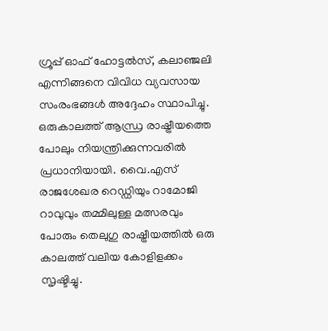ഗ്രൂപ്പ് ഓഫ് ഹോട്ടല്‍സ്, കലാഞ്ജലി എന്നിങ്ങനെ വിവിധ വ്യവസായ സംരംഭങ്ങള്‍ അദ്ദേഹം സ്ഥാപിച്ചു. ഒരുകാലത്ത് ആന്ധ്ര രാഷ്ട്രീയത്തെ പോലും നിയന്ത്രിക്കുന്നവരില്‍ പ്രധാനിയായി. വൈ.എസ് രാജശേഖര റെഡ്ഡിയും റാമോജി റാവുവും തമ്മിലുള്ള മത്സരവും പോരും തെലുഗു രാഷ്ട്രീയത്തില്‍ ഒരു കാലത്ത് വലിയ കോളിളക്കം സൃഷ്ടിച്ചു.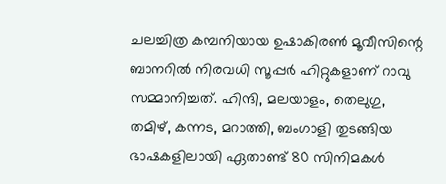ചലച്ചിത്ര കമ്പനിയായ ഉഷാകിരണ്‍ മൂവീസിന്റെ ബാനറില്‍ നിരവധി സൂപ്പര്‍ ഹിറ്റുകളാണ് റാവു സമ്മാനിച്ചത്. ഹിന്ദി, മലയാളം, തെലുഗു, തമിഴ്, കന്നട, മറാത്തി, ബംഗാളി തുടങ്ങിയ ഭാഷകളിലായി ഏതാണ്ട് 80 സിനിമകള്‍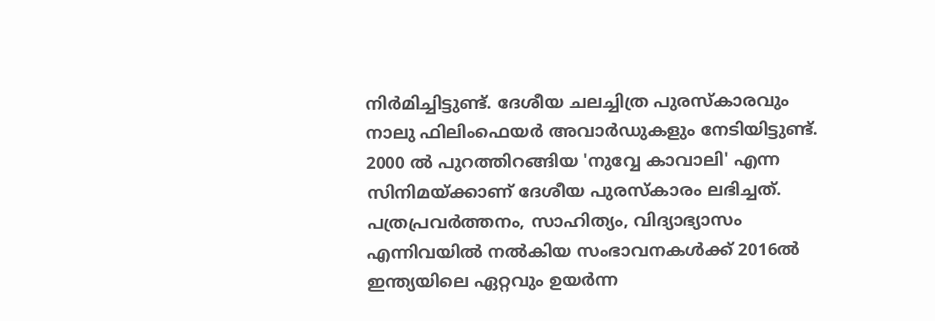നിര്‍മിച്ചിട്ടുണ്ട്. ദേശീയ ചലച്ചിത്ര പുരസ്‌കാരവും നാലു ഫിലിംഫെയര്‍ അവാര്‍ഡുകളും നേടിയിട്ടുണ്ട്.  2000 ല്‍ പുറത്തിറങ്ങിയ 'നുവ്വേ കാവാലി' എന്ന സിനിമയ്ക്കാണ് ദേശീയ പുരസ്‌കാരം ലഭിച്ചത്. പത്രപ്രവര്‍ത്തനം, സാഹിത്യം, വിദ്യാഭ്യാസം എന്നിവയില്‍ നല്‍കിയ സംഭാവനകള്‍ക്ക് 2016ല്‍ ഇന്ത്യയിലെ ഏറ്റവും ഉയര്‍ന്ന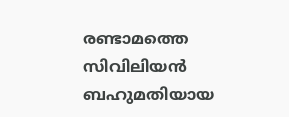രണ്ടാമത്തെ സിവിലിയന്‍ ബഹുമതിയായ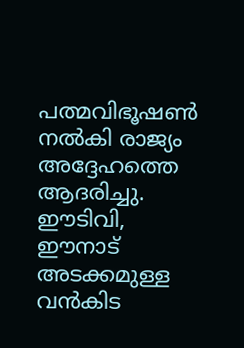പത്മവിഭൂഷണ്‍ നല്‍കി രാജ്യം അദ്ദേഹത്തെ ആദരിച്ചു. ഈടിവി, ഈനാട് അടക്കമുള്ള വന്‍കിട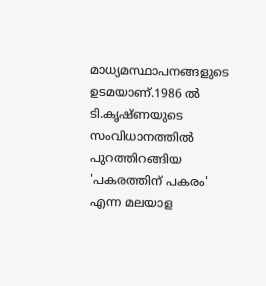മാധ്യമസ്ഥാപനങ്ങളുടെ ഉടമയാണ്.1986 ല്‍ ടി.കൃഷ്ണയുടെ സംവിധാനത്തില്‍ പുറത്തിറങ്ങിയ 'പകരത്തിന് പകരം' എന്ന മലയാള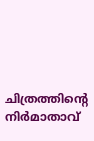ചിത്രത്തിന്റെ നിര്‍മാതാവ്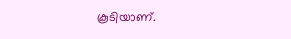കൂടിയാണ്.